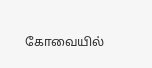கோவையில்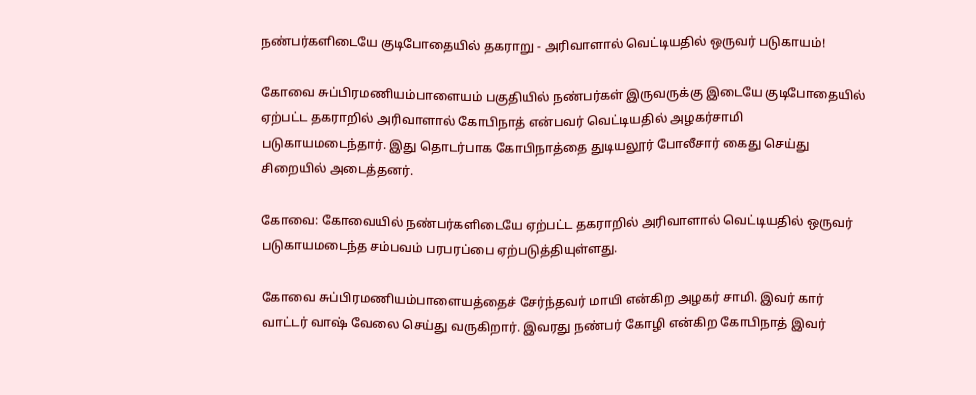நண்பர்களிடையே குடிபோதையில் தகராறு - அரிவாளால் வெட்டியதில் ஒருவர் படுகாயம்!

கோவை சுப்பிரமணியம்பாளையம் பகுதியில் நண்பர்கள் இருவருக்கு இடையே குடிபோதையில் ஏற்பட்ட தகராறில் அரிவாளால் கோபிநாத் என்பவர் வெட்டியதில் அழகர்சாமி படுகாயமடைந்தார். இது தொடர்பாக கோபிநாத்தை துடியலூர் போலீசார் கைது செய்து சிறையில் அடைத்தனர்.

கோவை: கோவையில் நண்பர்களிடையே ஏற்பட்ட தகராறில் அரிவாளால் வெட்டியதில் ஒருவர் படுகாயமடைந்த சம்பவம் பரபரப்பை ஏற்படுத்தியுள்ளது.

கோவை சுப்பிரமணியம்பாளையத்தைச் சேர்ந்தவர் மாயி என்கிற அழகர் சாமி. இவர் கார் வாட்டர் வாஷ் வேலை செய்து வருகிறார். இவரது நண்பர் கோழி என்கிற கோபிநாத் இவர்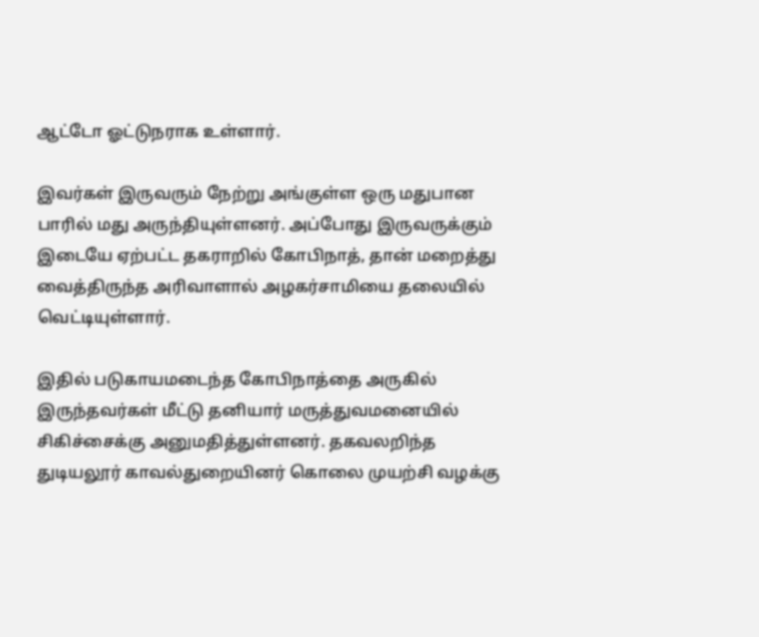ஆட்டோ ஓட்டுநராக உள்ளார்.

இவர்கள் இருவரும் நேற்று அங்குள்ள ஒரு மதுபான பாரில் மது அருந்தியுள்ளனர். அப்போது இருவருக்கும் இடையே ஏற்பட்ட தகராறில் கோபிநாத், தான் மறைத்து வைத்திருந்த அரிவாளால் அழகர்சாமியை தலையில் வெட்டியுள்ளார்.

இதில் படுகாயமடைந்த கோபிநாத்தை அருகில் இருந்தவர்கள் மீட்டு தனியார் மருத்துவமனையில் சிகிச்சைக்கு அனுமதித்துள்ளனர். தகவலறிந்த துடியலூர் காவல்துறையினர் கொலை முயற்சி வழக்கு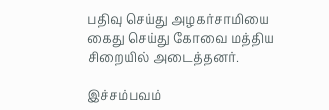பதிவு செய்து அழகர்சாமியை கைது செய்து கோவை மத்திய சிறையில் அடைத்தனர்.

இச்சம்பவம்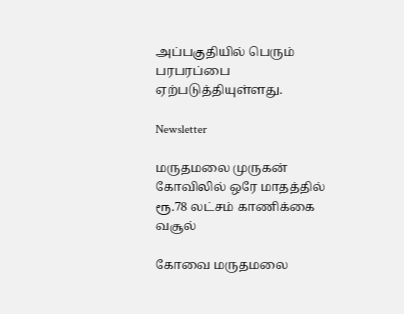அப்பகுதியில் பெரும் பரபரப்பை ஏற்படுத்தியுள்ளது.

Newsletter

மருதமலை முருகன் கோவிலில் ஒரே மாதத்தில் ரூ.78 லட்சம் காணிக்கை வசூல்

கோவை மருதமலை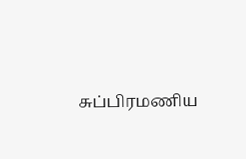சுப்பிரமணிய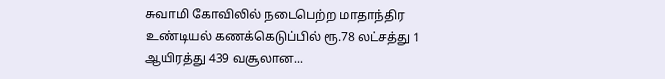சுவாமி கோவிலில் நடைபெற்ற மாதாந்திர உண்டியல் கணக்கெடுப்பில் ரூ.78 லட்சத்து 1 ஆயிரத்து 439 வசூலான...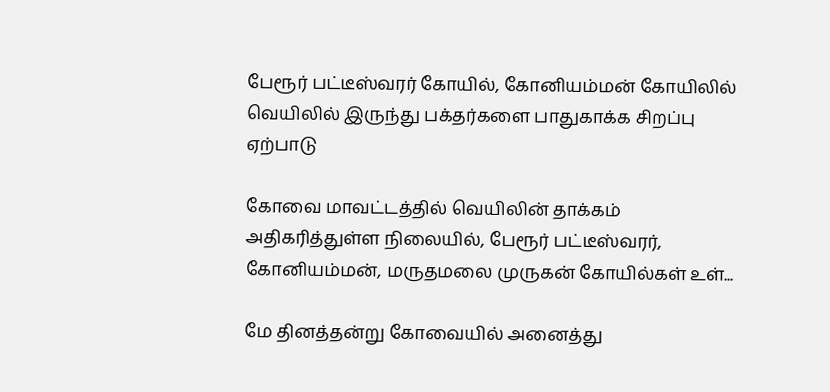பேரூர் பட்டீஸ்வரர் கோயில், கோனியம்மன் கோயிலில் வெயிலில் இருந்து பக்தர்களை பாதுகாக்க சிறப்பு ஏற்பாடு

கோவை மாவட்டத்தில் வெயிலின் தாக்கம் அதிகரித்துள்ள நிலையில், பேரூர் பட்டீஸ்வரர், கோனியம்மன், மருதமலை முருகன் கோயில்கள் உள்...

மே தினத்தன்று கோவையில் அனைத்து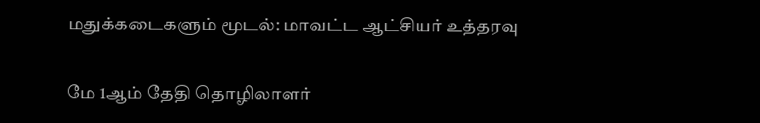மதுக்கடைகளும் மூடல்: மாவட்ட ஆட்சியர் உத்தரவு

மே 1ஆம் தேதி தொழிலாளர்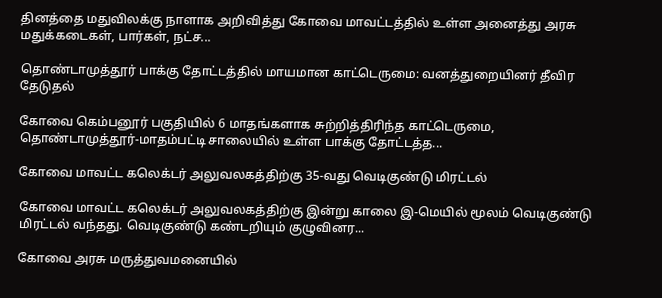தினத்தை மதுவிலக்கு நாளாக அறிவித்து கோவை மாவட்டத்தில் உள்ள அனைத்து அரசு மதுக்கடைகள், பார்கள், நட்ச...

தொண்டாமுத்தூர் பாக்கு தோட்டத்தில் மாயமான காட்டெருமை: வனத்துறையினர் தீவிர தேடுதல்

கோவை கெம்பனூர் பகுதியில் 6 மாதங்களாக சுற்றித்திரிந்த காட்டெருமை, தொண்டாமுத்தூர்-மாதம்பட்டி சாலையில் உள்ள பாக்கு தோட்டத்த...

கோவை மாவட்ட கலெக்டர் அலுவலகத்திற்கு 35-வது வெடிகுண்டு மிரட்டல்

கோவை மாவட்ட கலெக்டர் அலுவலகத்திற்கு இன்று காலை இ-மெயில் மூலம் வெடிகுண்டு மிரட்டல் வந்தது. வெடிகுண்டு கண்டறியும் குழுவினர...

கோவை அரசு மருத்துவமனையில்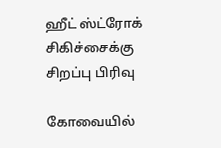ஹீட் ஸ்ட்ரோக் சிகிச்சைக்கு சிறப்பு பிரிவு

கோவையில்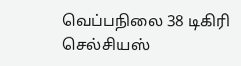வெப்பநிலை 38 டிகிரி செல்சியஸ்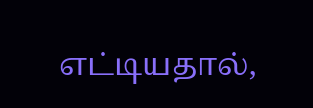எட்டியதால்,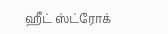ஹீட் ஸ்ட்ரோக்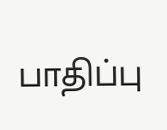பாதிப்பு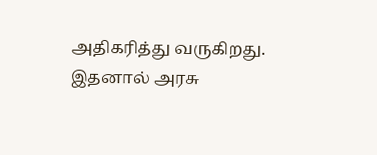அதிகரித்து வருகிறது. இதனால் அரசு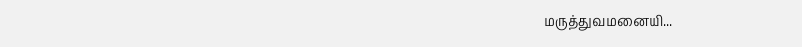மருத்துவமனையி...